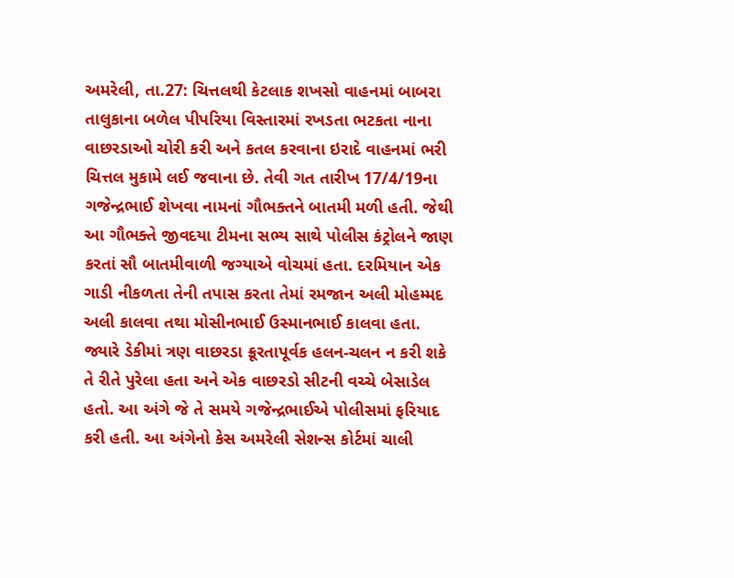અમરેલી, તા.27: ચિત્તલથી કેટલાક શખસો વાહનમાં બાબરા તાલુકાના બળેલ પીપરિયા વિસ્તારમાં રખડતા ભટકતા નાના વાછરડાઓ ચોરી કરી અને કતલ કરવાના ઇરાદે વાહનમાં ભરી ચિત્તલ મુકામે લઈ જવાના છે. તેવી ગત તારીખ 17/4/19ના ગજેન્દ્રભાઈ શેખવા નામનાં ગૌભક્તને બાતમી મળી હતી. જેથી આ ગૌભક્તે જીવદયા ટીમના સભ્ય સાથે પોલીસ કંટ્રોલને જાણ કરતાં સૌ બાતમીવાળી જગ્યાએ વોચમાં હતા. દરમિયાન એક ગાડી નીકળતા તેની તપાસ કરતા તેમાં રમજાન અલી મોહમ્મદ અલી કાલવા તથા મોસીનભાઈ ઉસ્માનભાઈ કાલવા હતા. જ્યારે ડેકીમાં ત્રણ વાછરડા ક્રૂરતાપૂર્વક હલન-ચલન ન કરી શકે તે રીતે પુરેલા હતા અને એક વાછરડો સીટની વચ્ચે બેસાડેલ હતો. આ અંગે જે તે સમયે ગજેન્દ્રભાઈએ પોલીસમાં ફરિયાદ કરી હતી. આ અંગેનો કેસ અમરેલી સેશન્સ કોર્ટમાં ચાલી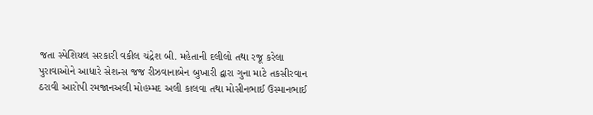જતા સ્પેશિયલ સરકારી વકીલ ચંદ્રેશ બી. મહેતાની દલીલો તથા રજૂ કરેલા પુરાવાઓને આધારે સેશન્સ જજ રીઝવાનાબેન બુખારી દ્વારા ગુના માટે તકસીરવાન ઠરાવી આરોપી રમજાનઅલી મોહમ્મદ અલી કાલવા તથા મોસીનભાઈ ઉસ્માનભાઈ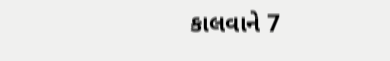કાલવાને 7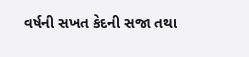વર્ષની સખત કેદની સજા તથા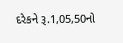દરેકને રૂ.1,05,50નો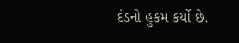દંડનો હુકમ કર્યો છે.